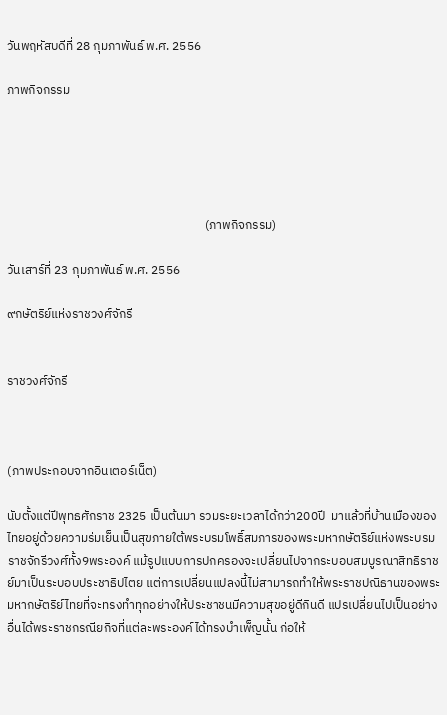วันพฤหัสบดีที่ 28 กุมภาพันธ์ พ.ศ. 2556

ภาพกิจกรรม





                                                                      (ภาพกิจกรรม)

วันเสาร์ที่ 23 กุมภาพันธ์ พ.ศ. 2556

๙กษัตริย์แห่งราชวงศ์จักรี


ราชวงศ์จักรี



(ภาพประกอบจากอินเตอร์เน็ต)

นับตั้งแต่ปีพุทธศักราช 2325 เป็นต้นมา รวมระยะเวลาได้กว่า200ปี  มาแล้วที่บ้านเมืองของไทยอยู่ด้วยความร่มเย็นเป็นสุขภายใต้พระบรมโพธิ์สมภารของพระมหากษัตริย์แห่งพระบรมราชจักรีวงศ์ทั้ง9พระองค์ แม้รูปแบบการปกครองจะเปลี่ยนไปจากระบอบสมบูรณาสิทธิราชย์มาเป็นระบอบประชาธิปไตย แต่การเปลี่ยนแปลงนี้ไม่สามารถทำให้พระราชปณิธานของพระมหากษัตริย์ไทยที่จะทรงทำทุกอย่างให้ประชาชนมีความสุขอยู่ดีกินดี แปรเปลี่ยนไปเป็นอย่างอื่นได้พระราชกรณียกิจที่แต่ละพระองค์ได้ทรงบำเพ็ญนั้น ก่อให้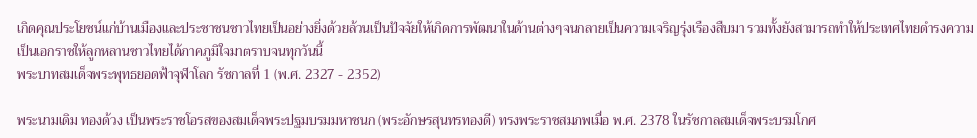เกิดคุณประโยชน์แก่บ้านเมืองและประชาชนชาวไทยเป็นอย่างยิ่งด้วยล้วนเป็นปัจจัยให้เกิดการพัฒนาในด้านต่างๆจนกลายเป็นความเจริญรุ่งเรืองสืบมา รวมทั้งยังสามารถทำให้ประเทศไทยดำรงความเป็นเอกราชให้ลูกหลานชาวไทยได้ภาคภูมิใจมาตราบจนทุกวันนี้
พระบาทสมเด็จพระพุทธยอดฟ้าจุฬาโลก รัชกาลที่ 1 (พ.ศ. 2327 - 2352)

พระนามเดิม ทองด้วง เป็นพระราชโอรสของสมเด็จพระปฐมบรมมหาชนก (พระอักษรสุนทรทองดี) ทรงพระราชสมภพเมื่อ พ.ศ. 2378 ในรัชกาลสมเด็จพระบรมโกศ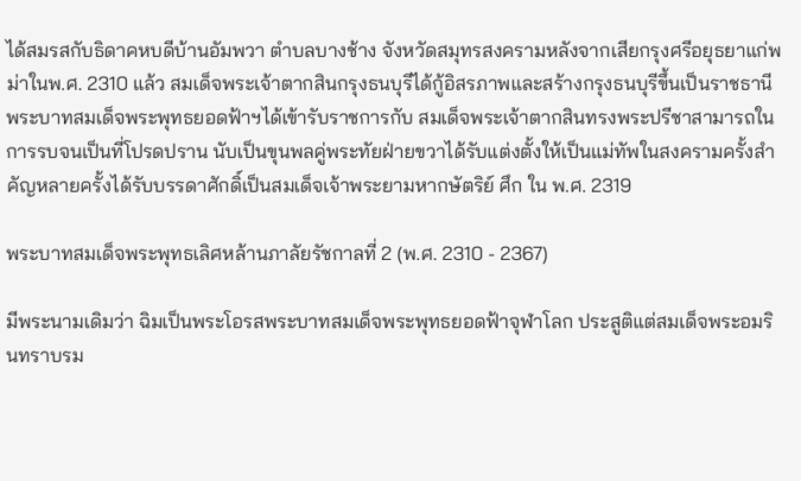ได้สมรสกับธิดาคหบดีบ้านอัมพวา ตำบลบางช้าง จังหวัดสมุทรสงครามหลังจากเสียกรุงศรีอยุธยาแก่พม่าในพ.ศ. 2310 แล้ว สมเด็จพระเจ้าตากสินกรุงธนบุรีได้กู้อิสรภาพและสร้างกรุงธนบุรีขึ้นเป็นราชธานี พระบาทสมเด็จพระพุทธยอดฟ้าฯได้เข้ารับราชการกับ สมเด็จพระเจ้าตากสินทรงพระปรีชาสามารถในการรบจนเป็นที่โปรดปราน นับเป็นขุนพลคู่พระทัยฝ่ายขวาได้รับแต่งตั้งให้เป็นแม่ทัพในสงครามครั้งสำคัญหลายครั้งได้รับบรรดาศักดิ์เป็นสมเด็จเจ้าพระยามหากษัตริย์ ศึก ใน พ.ศ. 2319

พระบาทสมเด็จพระพุทธเลิศหล้านภาลัยรัชกาลที่ 2 (พ.ศ. 2310 - 2367)

มีพระนามเดิมว่า ฉิมเป็นพระโอรสพระบาทสมเด็จพระพุทธยอดฟ้าจุฬาโลก ประสูติแต่สมเด็จพระอมรินทราบรม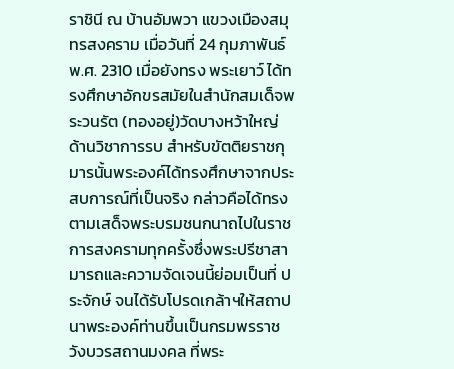ราชินี ณ บ้านอัมพวา แขวงเมืองสมุทรสงคราม เมื่อวันที่ 24 กุมภาพันธ์ พ.ศ. 2310 เมื่อยังทรง พระเยาว์ ได้ทรงศึกษาอักขรสมัยในสำนักสมเด็จพระวนรัต (ทองอยู่)วัดบางหว้าใหญ่ ด้านวิชาการรบ สำหรับขัตติยราชกุมารนั้นพระองค์ได้ทรงศึกษาจากประสบการณ์ที่เป็นจริง กล่าวคือได้ทรงตามเสด็จพระบรมชนกนาถไปในราชการสงครามทุกครั้งซึ่งพระปรีชาสามารถและความจัดเจนนี้ย่อมเป็นที่ ประจักษ์ จนได้รับโปรดเกล้าฯให้สถาปนาพระองค์ท่านขึ้นเป็นกรมพรราชวังบวรสถานมงคล ที่พระ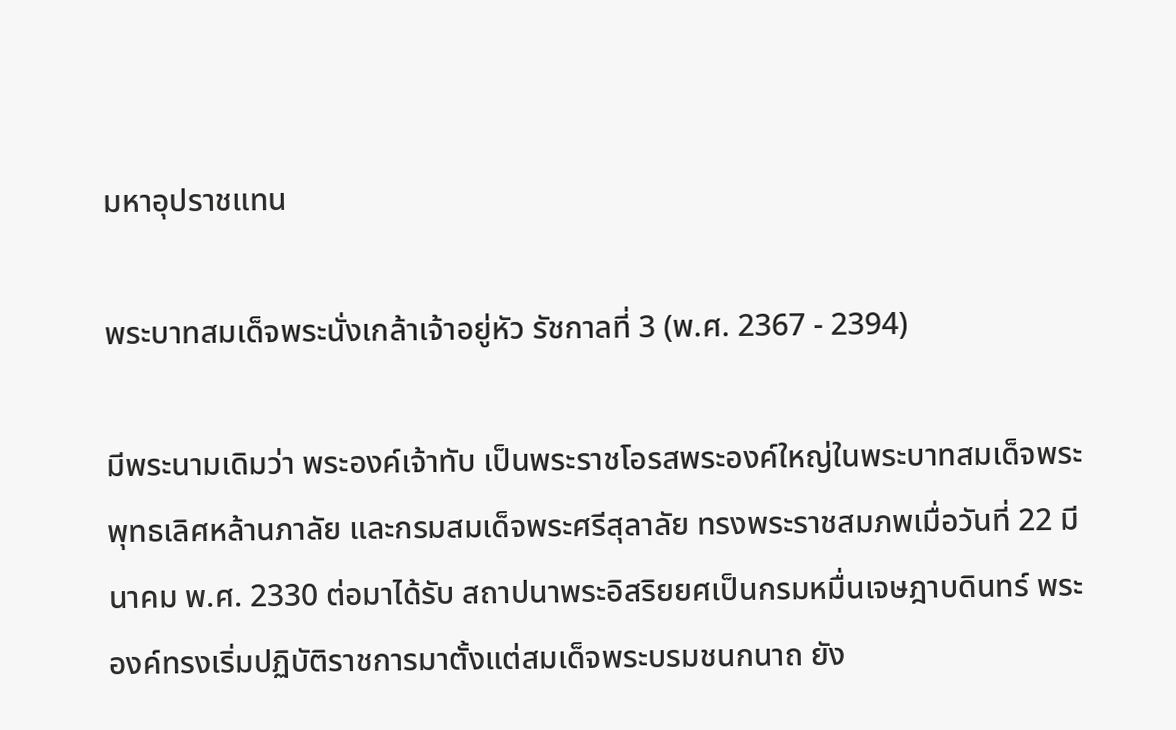มหาอุปราชแทน

พระบาทสมเด็จพระนั่งเกล้าเจ้าอยู่หัว รัชกาลที่ 3 (พ.ศ. 2367 - 2394)

มีพระนามเดิมว่า พระองค์เจ้าทับ เป็นพระราชโอรสพระองค์ใหญ่ในพระบาทสมเด็จพระพุทธเลิศหล้านภาลัย และกรมสมเด็จพระศรีสุลาลัย ทรงพระราชสมภพเมื่อวันที่ 22 มีนาคม พ.ศ. 2330 ต่อมาได้รับ สถาปนาพระอิสริยยศเป็นกรมหมื่นเจษฎาบดินทร์ พระองค์ทรงเริ่มปฏิบัติราชการมาตั้งแต่สมเด็จพระบรมชนกนาถ ยัง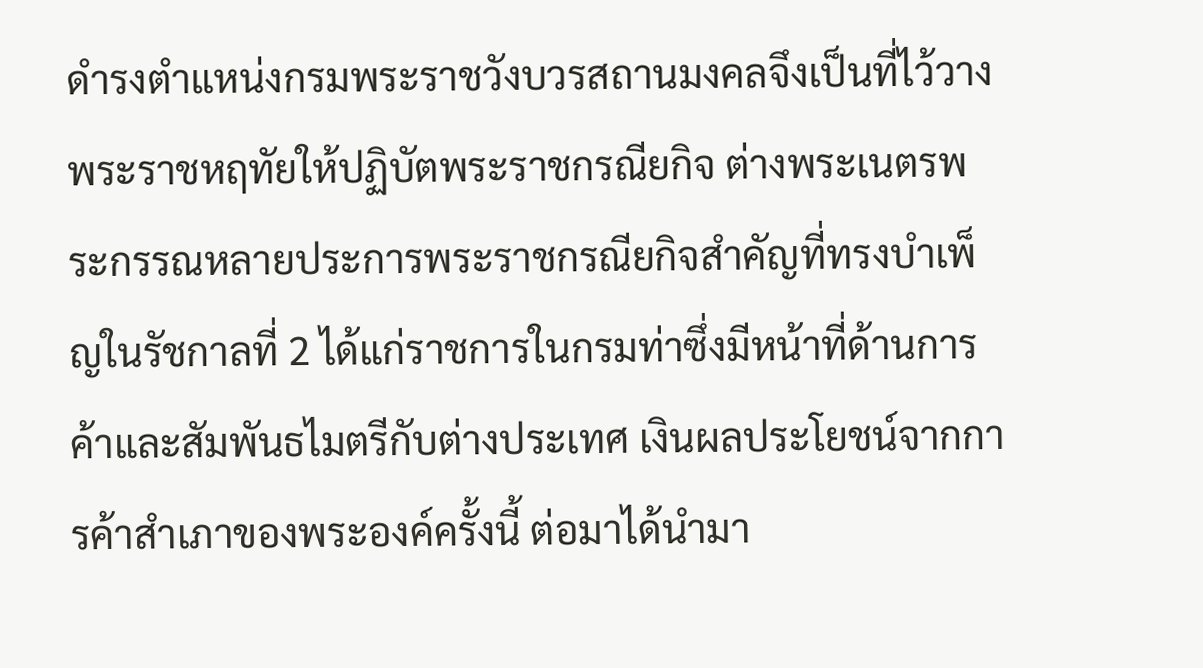ดำรงตำแหน่งกรมพระราชวังบวรสถานมงคลจึงเป็นที่ไว้วางพระราชหฤทัยให้ปฏิบัตพระราชกรณียกิจ ต่างพระเนตรพระกรรณหลายประการพระราชกรณียกิจสำคัญที่ทรงบำเพ็ญในรัชกาลที่ 2 ได้แก่ราชการในกรมท่าซึ่งมีหน้าที่ด้านการค้าและสัมพันธไมตรีกับต่างประเทศ เงินผลประโยชน์จากการค้าสำเภาของพระองค์ครั้งนี้ ต่อมาได้นำมา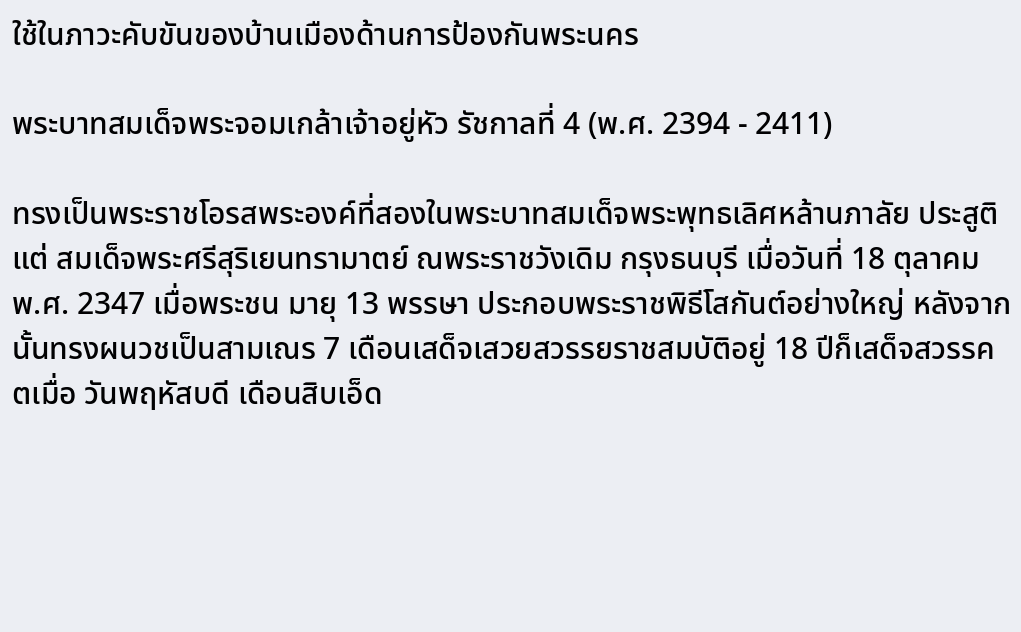ใช้ในภาวะคับขันของบ้านเมืองด้านการป้องกันพระนคร

พระบาทสมเด็จพระจอมเกล้าเจ้าอยู่หัว รัชกาลที่ 4 (พ.ศ. 2394 - 2411)

ทรงเป็นพระราชโอรสพระองค์ที่สองในพระบาทสมเด็จพระพุทธเลิศหล้านภาลัย ประสูติแต่ สมเด็จพระศรีสุริเยนทรามาตย์ ณพระราชวังเดิม กรุงธนบุรี เมื่อวันที่ 18 ตุลาคม พ.ศ. 2347 เมื่อพระชน มายุ 13 พรรษา ประกอบพระราชพิธีโสกันต์อย่างใหญ่ หลังจากนั้นทรงผนวชเป็นสามเณร 7 เดือนเสด็จเสวยสวรรยราชสมบัติอยู่ 18 ปีก็เสด็จสวรรคตเมื่อ วันพฤหัสบดี เดือนสิบเอ็ด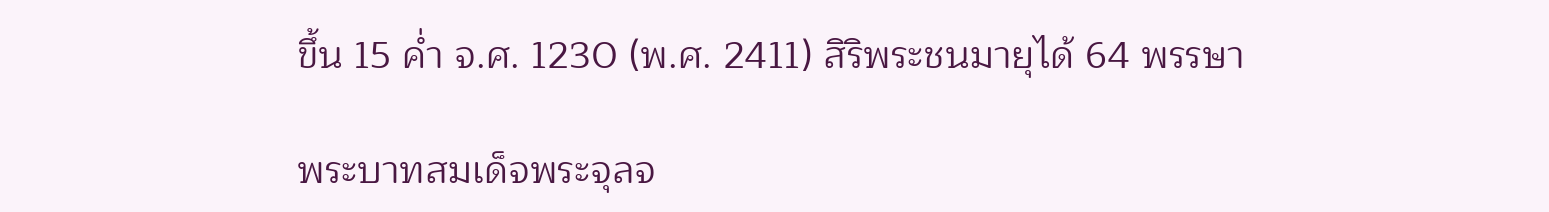ขึ้น 15 ค่ำ จ.ศ. 1230 (พ.ศ. 2411) สิริพระชนมายุได้ 64 พรรษา

พระบาทสมเด็จพระจุลจ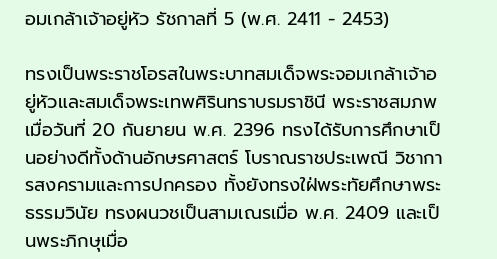อมเกล้าเจ้าอยู่หัว รัชกาลที่ 5 (พ.ศ. 2411 - 2453)

ทรงเป็นพระราชโอรสในพระบาทสมเด็จพระจอมเกล้าเจ้าอยู่หัวและสมเด็จพระเทพศิรินทราบรมราชินี พระราชสมภพเมื่อวันที่ 20 กันยายน พ.ศ. 2396 ทรงได้รับการศึกษาเป็นอย่างดีทั้งด้านอักษรศาสตร์ โบราณราชประเพณี วิชาการสงครามและการปกครอง ทั้งยังทรงใฝ่พระทัยศึกษาพระธรรมวินัย ทรงผนวชเป็นสามเณรเมื่อ พ.ศ. 2409 และเป็นพระภิกษุเมื่อ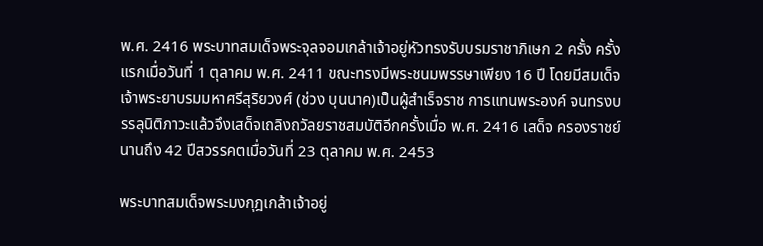พ.ศ. 2416 พระบาทสมเด็จพระจุลจอมเกล้าเจ้าอยู่หัวทรงรับบรมราชาภิเษก 2 ครั้ง ครั้งแรกเมื่อวันที่ 1 ตุลาคม พ.ศ. 2411 ขณะทรงมีพระชนมพรรษาเพียง 16 ปี โดยมีสมเด็จเจ้าพระยาบรมมหาศรีสุริยวงศ์ (ช่วง บุนนาค)เป็นผู้สำเร็จราช การแทนพระองค์ จนทรงบรรลุนิติภาวะแล้วจึงเสด็จเถลิงถวัลยราชสมบัติอีกครั้งเมื่อ พ.ศ. 2416 เสด็จ ครองราชย์นานถึง 42 ปีสวรรคตเมื่อวันที่ 23 ตุลาคม พ.ศ. 2453

พระบาทสมเด็จพระมงกุฎเกล้าเจ้าอยู่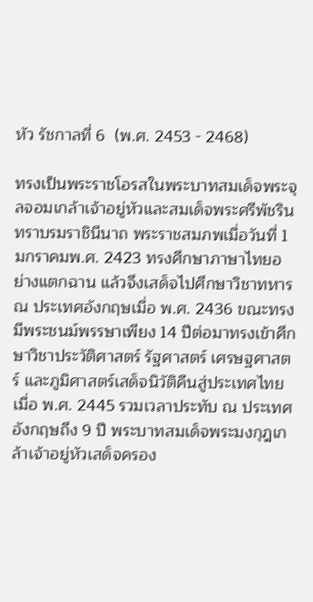หัว รัชกาลที่ 6  (พ.ศ. 2453 - 2468)

ทรงเป็นพระราชโอรสในพระบาทสมเด็จพระจุลจอมเกล้าเจ้าอยู่หัวและสมเด็จพระศรีพัชรินทราบรมราชินีนาถ พระราชสมภพเมื่อวันที่ 1 มกราคมพ.ศ. 2423 ทรงศึกษาภาษาไทยอย่างแตกฉาน แล้วจึงเสด็จไปศึกษาวิชาทหาร ณ ประเทศอังกฤษเมื่อ พ.ศ. 2436 ขณะทรงมีพระชนม์พรรษาเพียง 14 ปีต่อมาทรงเข้าศึกษาวิชาประวัติศาสตร์ รัฐศาสตร์ เศรษฐศาสตร์ และภูมิศาสตร์เสด็จนิวัติคืนสู่ประเทศไทย เมื่อ พ.ศ. 2445 รวมเวลาประทับ ณ ประเทศอังกฤษถึง 9 ปี พระบาทสมเด็จพระมงกุฎเกล้าเจ้าอยู่หัวเสด็จครอง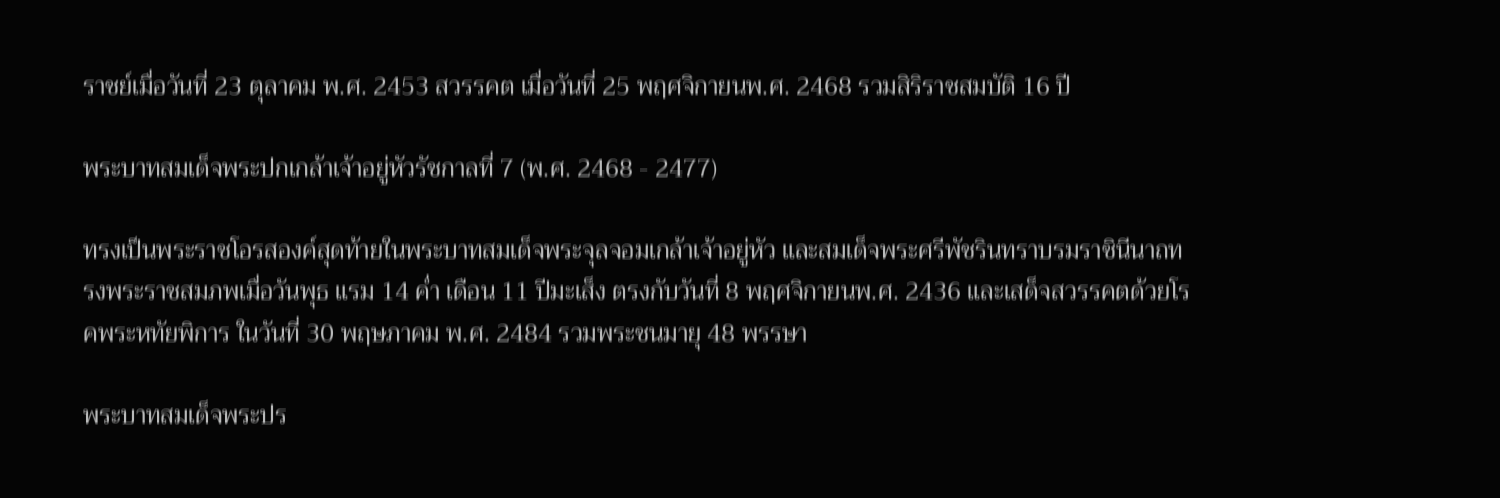ราชย์เมื่อวันที่ 23 ตุลาคม พ.ศ. 2453 สวรรคต เมื่อวันที่ 25 พฤศจิกายนพ.ศ. 2468 รวมสิริราชสมบัติ 16 ปี

พระบาทสมเด็จพระปกเกล้าเจ้าอยู่หัวรัชกาลที่ 7 (พ.ศ. 2468 - 2477)

ทรงเป็นพระราชโอรสองค์สุดท้ายในพระบาทสมเด็จพระจุลจอมเกล้าเจ้าอยู่หัว และสมเด็จพระศรีพัชรินทราบรมราชินีนาถทรงพระราชสมภพเมื่อวันพุธ แรม 14 ค่ำ เดือน 11 ปีมะเส็ง ตรงกับวันที่ 8 พฤศจิกายนพ.ศ. 2436 และเสด็จสวรรคตด้วยโรคพระหทัยพิการ ในวันที่ 30 พฤษภาคม พ.ศ. 2484 รวมพระชนมายุ 48 พรรษา

พระบาทสมเด็จพระปร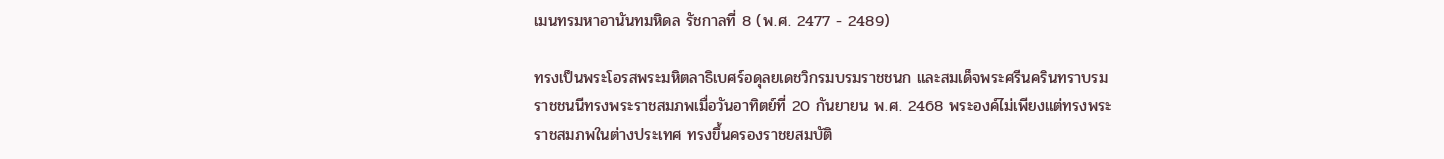เมนทรมหาอานันทมหิดล รัชกาลที่ 8 (พ.ศ. 2477 - 2489)

ทรงเป็นพระโอรสพระมหิตลาธิเบศร์อดุลยเดชวิกรมบรมราชชนก และสมเด็จพระศรีนครินทราบรมราชชนนีทรงพระราชสมภพเมื่อวันอาทิตย์ที่ 20 กันยายน พ.ศ. 2468 พระองค์ไม่เพียงแต่ทรงพระราชสมภพในต่างประเทศ ทรงขึ้นครองราชยสมบัติ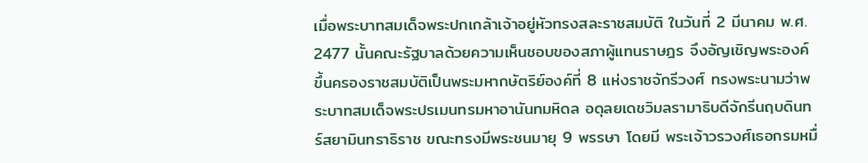เมื่อพระบาทสมเด็จพระปกเกล้าเจ้าอยู่หัวทรงสละราชสมบัติ ในวันที่ 2 มีนาคม พ.ศ. 2477 นั้นคณะรัฐบาลด้วยความเห็นชอบของสภาผู้แทนราษฎร จึงอัญเชิญพระองค์ขึ้นครองราชสมบัติเป็นพระมหากษัตริย์องค์ที่ 8 แห่งราชจักรีวงศ์ ทรงพระนามว่าพระบาทสมเด็จพระปรเมนทรมหาอานันทมหิดล อดุลยเดชวิมลรามาธิบดีจักรีนฤบดินทร์สยามินทราธิราช ขณะทรงมีพระชนมายุ 9 พรรษา โดยมี พระเจ้าวรวงศ์เธอกรมหมื่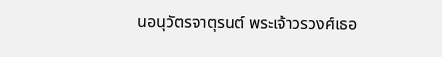นอนุวัตรจาตุรนต์ พระเจ้าวรวงศ์เธอ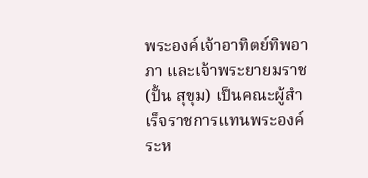พระองค์เจ้าอาทิตย์ทิพอาภา และเจ้าพระยายมราช (ปั้น สุขุม) เป็นคณะผู้สำเร็จราชการแทนพระองค์ระห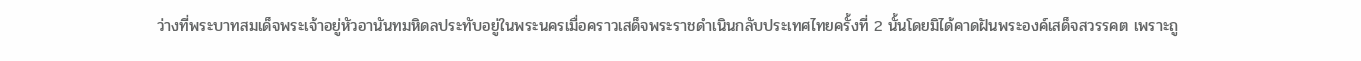ว่างที่พระบาทสมเด็จพระเจ้าอยู่หัวอานันทมหิดลประทับอยู่ในพระนครเมื่อคราวเสด็จพระราชดำเนินกลับประเทศไทยครั้งที่ 2 นั้นโดยมิได้คาดฝันพระองค์เสด็จสวรรคต เพราะถู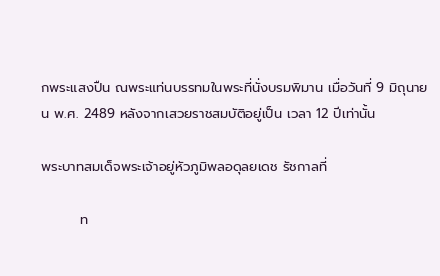กพระแสงปืน ณพระแท่นบรรทมในพระที่นั่งบรมพิมาน เมื่อวันที่ 9 มิถุนายน พ.ศ. 2489 หลังจากเสวยราชสมบัติอยู่เป็น เวลา 12 ปีเท่านั้น

พระบาทสมเด็จพระเจ้าอยู่หัวภูมิพลอดุลยเดช รัชกาลที่

        ท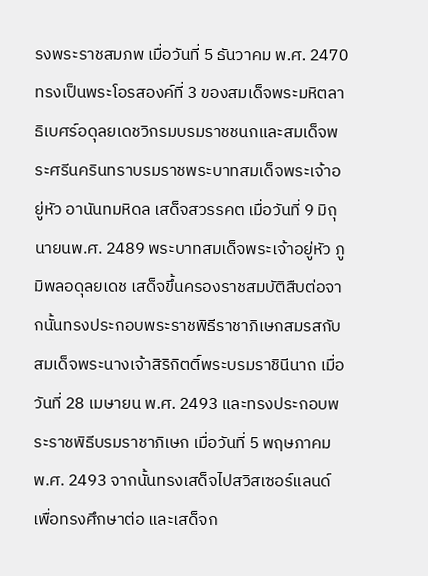รงพระราชสมภพ เมื่อวันที่ 5 ธันวาคม พ.ศ. 2470 ทรงเป็นพระโอรสองค์ที่ 3 ของสมเด็จพระมหิตลาธิเบศร์อดุลยเดชวิกรมบรมราชชนกและสมเด็จพระศรีนครินทราบรมราชพระบาทสมเด็จพระเจ้าอยู่หัว อานันทมหิดล เสด็จสวรรคต เมื่อวันที่ 9 มิถุนายนพ.ศ. 2489 พระบาทสมเด็จพระเจ้าอยู่หัว ภูมิพลอดุลยเดช เสด็จขึ้นครองราชสมบัติสืบต่อจากนั้นทรงประกอบพระราชพิธีราชาภิเษกสมรสกับสมเด็จพระนางเจ้าสิริกิตติ์พระบรมราชินีนาถ เมื่อวันที่ 28 เมษายน พ.ศ. 2493 และทรงประกอบพระราชพิธีบรมราชาภิเษก เมื่อวันที่ 5 พฤษภาคม พ.ศ. 2493 จากนั้นทรงเสด็จไปสวิสเซอร์แลนด์ เพื่อทรงศึกษาต่อ และเสด็จก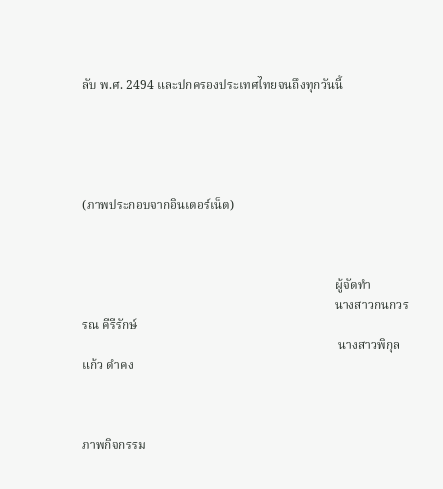ลับ พ.ศ. 2494 และปกครองประเทศไทยจนถึงทุกวันนี้





(ภาพประกอบจากอินเตอร์เน็ต)



                                                                                 ผู้จัดทำ
                                                                                 นางสาวกนกวรรณ คีรีรักษ์
                                                                                  นางสาวพิกุลแก้ว ดำคง



ภาพกิจกรรม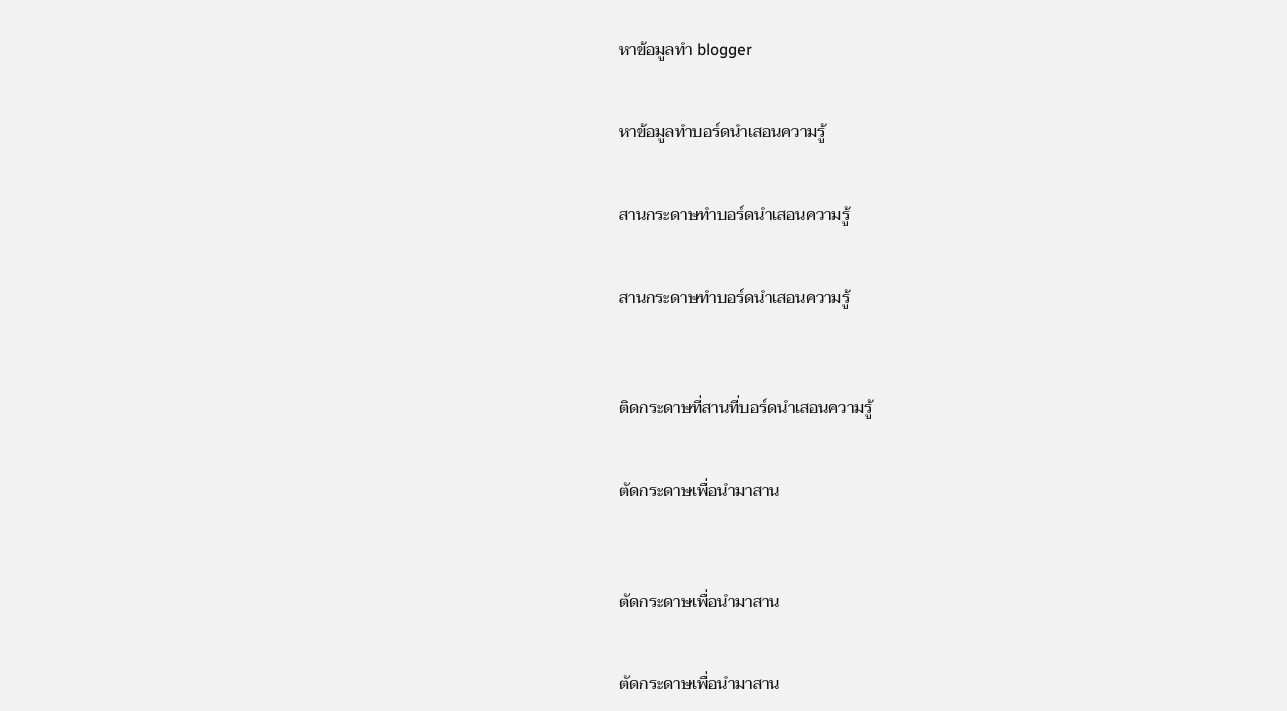หาข้อมูลทำ blogger


หาข้อมูลทำบอร์ดนำเสอนความรู้


สานกระดาษทำบอร์ดนำเสอนความรู้


สานกระดาษทำบอร์ดนำเสอนความรู้



ติดกระดาษที่สานที่บอร์ดนำเสอนความรู้


ตัดกระดาษเพื่อนำมาสาน



ตัดกระดาษเพื่อนำมาสาน


ตัดกระดาษเพื่อนำมาสาน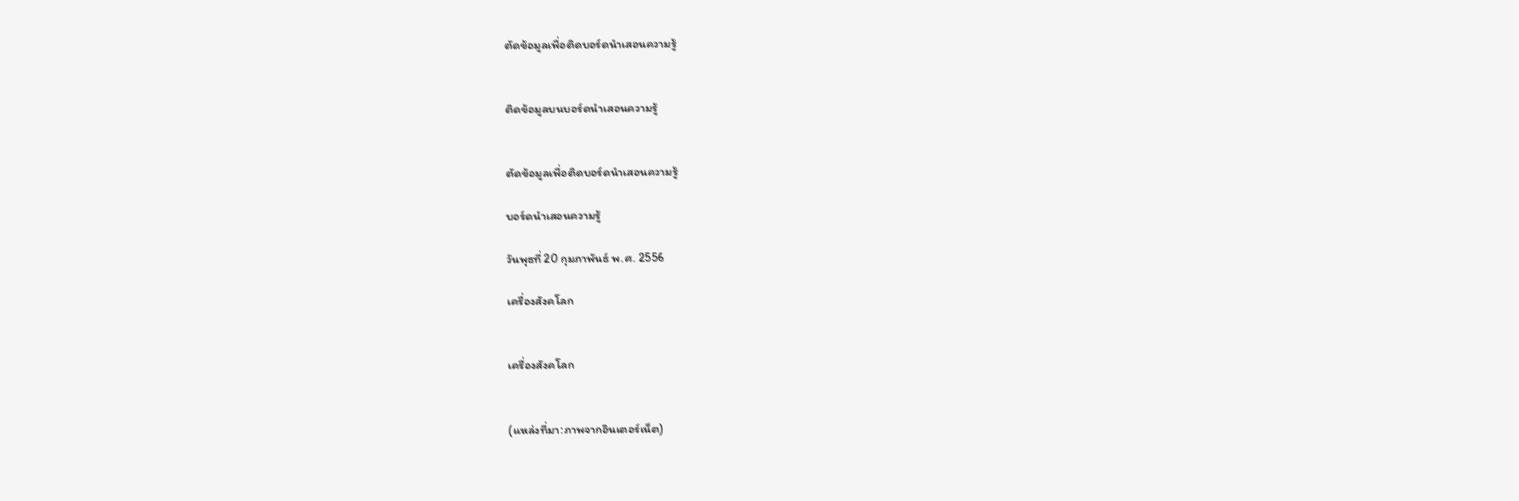ตัดข้อมูลเพื่อติดบอร์ดนำเสอนความรู้


ติดข้อมูลบนบอร์ดนำเสอนความรู้


ตัดข้อมูลเพื่อติดบอร์ดนำเสอนความรู้

บอร์ดนำเสอนความรู้

วันพุธที่ 20 กุมภาพันธ์ พ.ศ. 2556

เครื่องสังคโลก


เครื่องสังคโลก


(แหล่งที่มา:ภาพจากอินเตอร์เน็ต)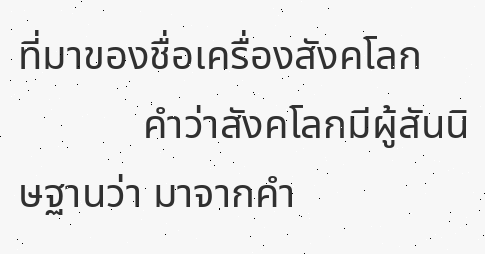ที่มาของชื่อเครื่องสังคโลก
            คำว่าสังคโลกมีผู้สันนิษฐานว่า มาจากคำ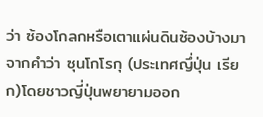ว่า ซ้องโกลกหรือเตาแผ่นดินซ้องบ้างมาจากคำว่า ซุนโกโรกุ (ประเทศญึ่ปุ่น เรียก)โดยชาวญี่ปุ่นพยายามออก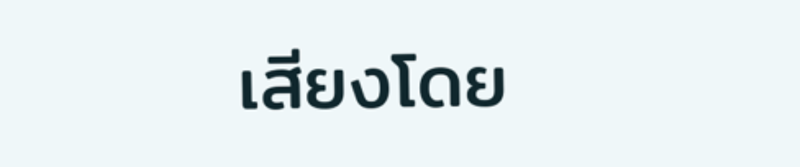เสียงโดย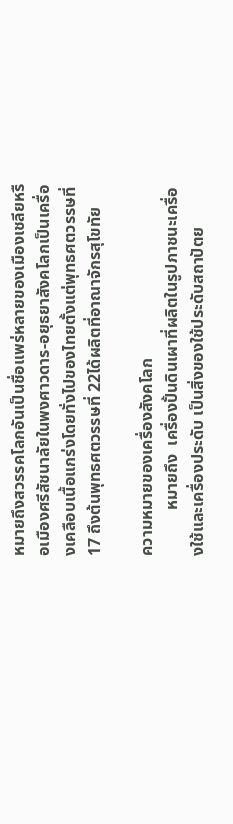หมายถึงสวรรคโลกอันเป็นชื่อแพร่หลายของเมืองเชลียหรือเมืองศรีสัชนาลัยในพงศาวดาร-อยุธยาสังคโลกเป็นเครื่องเคลือบเนื้อแกร่งโดยทั่งไปของไทยตั้งแต่พุทธศตวรรษที่ 17 ถึงต้นพุทธศตวรรษที่ 22ได้ผลิตที่อาณาจักรสุโขทัย

ความหมายของเครื่องสังคโลก
           หมายถึง  เครื่องปั้นดินเผาที่ผลิตในรูปภาชนะเครื่องใช้และเครื่องประดับ เป็นสิ่งของใช้ประดับสถาปัตย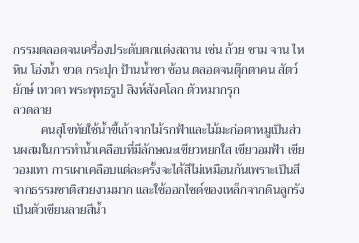กรรมตลอดจนเครื่องประดับตกแต่งสถาน เช่น ถ้วย ชาม จาน ไห หิน โอ่งน้ำ ขวด กระปุก ป้านน้ำชา ช้อน ตลอดจนตุ๊กตาคน สัตว์ ยักษ์ เทวดา พระพุทธรูป สิงห์สังคโลก ตัวหมากรุก
ลวดลาย
         คนสุโขทัยใช้น้ำขี้เถ้าจากไม้รกฟ้าและไม้มะก่อตาหมูเป็นส่วนผสมในการทำน้ำเคลือบที่มีลักษณะเขียวหยกใส เขียวอมฟ้า เขียวอมเทา การเผาเคลือบแต่ละครั้งจะได้สีไม่เหมือนกันเพราะเป็นสีจากธรรมชาติสวยงามมาก และใช้ออกไซด์ของเหล็กจากดินลูกรังเป็นตัวเขียนลายสีน้ำ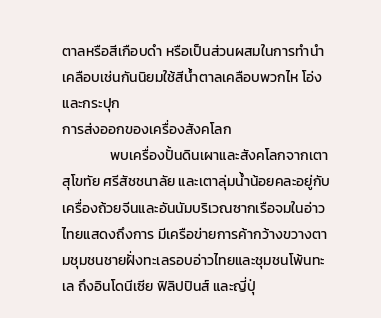ตาลหรือสีเกือบดำ หรือเป็นส่วนผสมในการทำนำเคลือบเช่นกันนิยมใช้สีน้ำตาลเคลือบพวกไห โอ่ง และกระปุก
การส่งออกของเครื่องสังคโลก
               พบเครื่องปั้นดินเผาและสังคโลกจากเตาสุโขทัย ศรีสัชชนาลัย และเตาลุ่มน้ำน้อยคละอยู่กับเครื่องถ้วยจีนและอันนัมบริเวณซากเรือจมในอ่าวไทยแสดงถึงการ มีเครือข่ายการค้ากว้างขวางตามชุมชนชายฝั่งทะเลรอบอ่าวไทยและชุมชนโพ้นทะเล ถึงอินโดนีเซีย ฟิลิปปินส์ และญี่ปุ่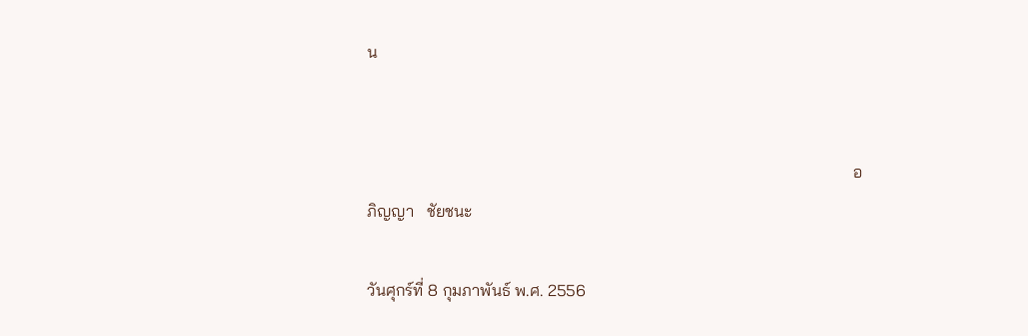น


                                                                                                                     อภิญญา   ชัยชนะ

วันศุกร์ที่ 8 กุมภาพันธ์ พ.ศ. 2556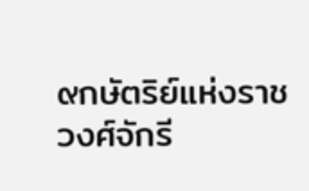๙กษัตริย์แห่งราชวงศ์จักรี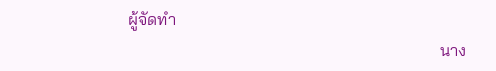ผู้จัดทำ
                                                                           นาง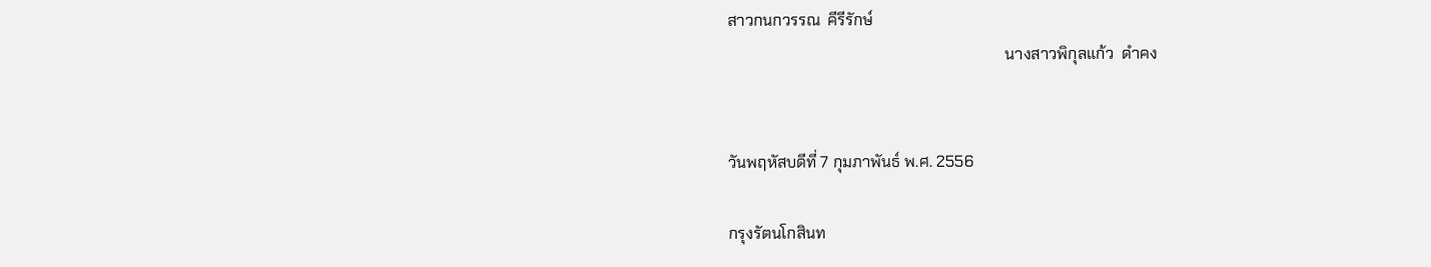สาวกนกวรรณ  คีรีรักษ์
                                                                       นางสาวพิกุลแก้ว  ดำคง


วันพฤหัสบดีที่ 7 กุมภาพันธ์ พ.ศ. 2556

กรุงรัตนโกสินท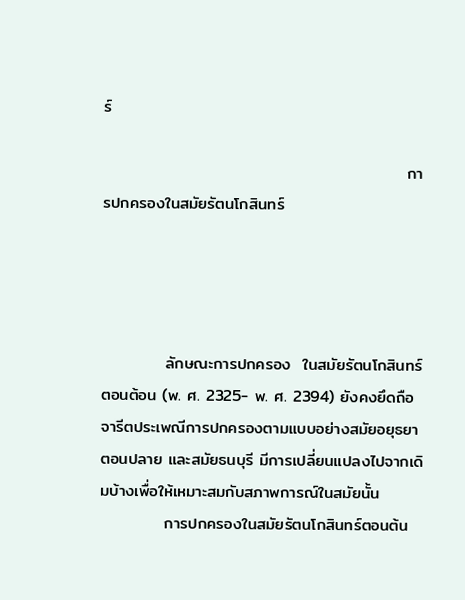ร์

                                                    การปกครองในสมัยรัตนโกสินทร์




           ลักษณะการปกครอง  ในสมัยรัตนโกสินทร์ตอนต้อน (พ. ศ. 2325- พ. ศ. 2394) ยังคงยึดถือจารีตประเพณีการปกครองตามแบบอย่างสมัยอยุธยาตอนปลาย และสมัยธนบุรี มีการเปลี่ยนแปลงไปจากเดิมบ้างเพื่อให้เหมาะสมกับสภาพการณ์ในสมัยนั้น
           การปกครองในสมัยรัตนโกสินทร์ตอนต้น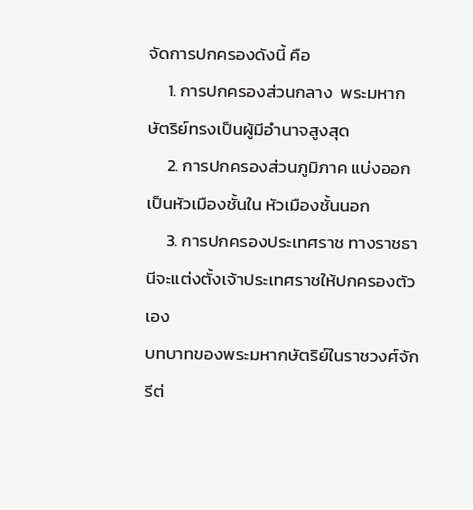จัดการปกครองดังนี้ คือ
     1. การปกครองส่วนกลาง  พระมหากษัตริย์ทรงเป็นผู้มีอำนาจสูงสุด
     2. การปกครองส่วนภูมิภาค แบ่งออกเป็นหัวเมืองชั้นใน หัวเมืองชั้นนอก
     3. การปกครองประเทศราช ทางราชธานีจะแต่งตั้งเจ้าประเทศราชให้ปกครองตัวเอง
บทบาทของพระมหากษัตริย์ในราชวงศ์จักรีต่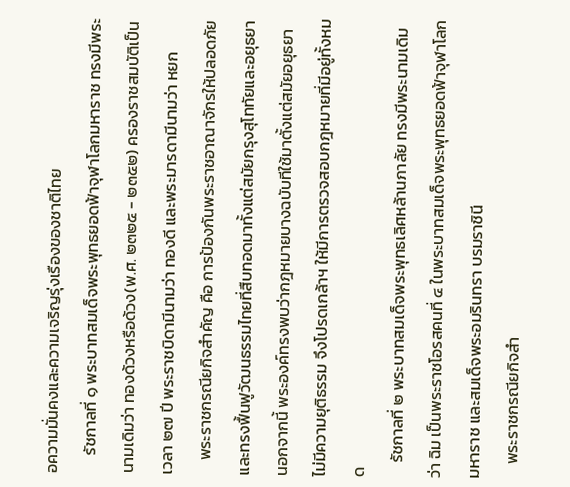อความมั่นคงและความเจริญรุ่งเรืองของชาติไทย
     รัชกาลที่ ๑ พระบาทสมเด็จพระพุทธยอดฟ้าจุฬาโลกมหาราช ทรงมีพระนามเดิมว่า ทองด้วงหรือด้วง(พ.ศ. ๒๓๒๕ - ๒๓๕๒) ครองราชสมบัติเป็นเวลา ๒๗ ปี พระราชบิดามีนามว่า ทองดี และพระมารดามีนามว่า หยก
    พระราชกรณียกิจสำคัญ คือ การป้องกันพระราชอาณาจักรให้ปลอดภัยและทรงฟื้นฟูวัฒนธรรมไทยที่สืบทอดมาทั้งแต่สมัยกรุงสุโททัยและอยุธยา นอกจากนี้ พระองค์ทรงพบว่ากฎหมายบางฉบับทีใช้มาตั้งแต่สมัยอยุธยาไม่มีความยุติธรรม จึงโปรดเกล้าฯ ให้มีการตรวจสอบกฎหมายที่มีอยู่ทั้งหมด
    รัชกาลที่ ๒ พระบาทสมเด็จพระพุทธเลิศหล้านภาลัย ทรงมีพระนามเดิมว่า ฉิม เป็นพระราชโอรสคนที่ ๔ ในพระบาทสมเด็จพระพุทธยอดฟ้าจุฬาโลกมหาราช และสมเด็จพระอมรินทรา บรมราชินี
    พระราชกรณียกิจสำ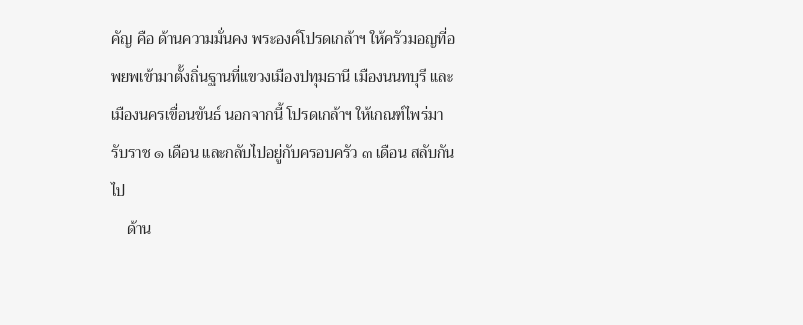คัญ คือ ด้านความมั่นคง พระองค์โปรดเกล้าฯ ให้ครัวมอญที่อพยพเข้ามาตั้งถิ่นฐานที่แขวงเมืองปทุมธานี เมืองนนทบุรี และเมืองนครเขื่อนขันธ์ นอกจากนี้ โปรดเกล้าฯ ให้เกณฑ์ไพร่มารับราช ๑ เดือน และกลับไปอยู่กับครอบครัว ๓ เดือน สลับกันไป
    ด้าน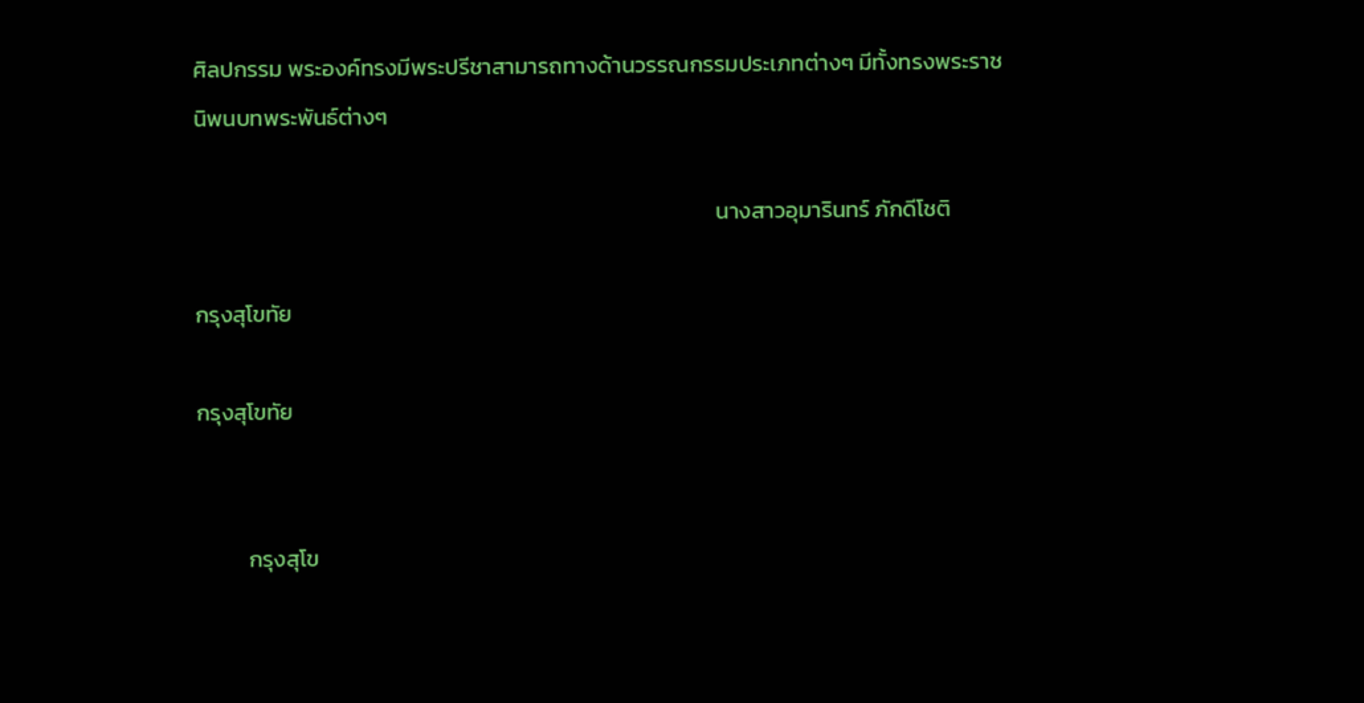ศิลปกรรม พระองค์ทรงมีพระปรีชาสามารถทางด้านวรรณกรรมประเภทต่างๆ มีทั้งทรงพระราชนิพนบทพระพันธ์ต่างๆ

                                                                                                       นางสาวอุมารินทร์ ภักดีโชติ

กรุงสุโขทัย

กรุงสุโขทัย


          กรุงสุโข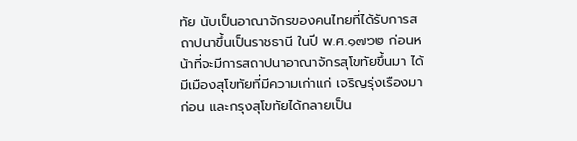ทัย นับเป็นอาณาจักรของคนไทยที่ได้รับการสถาปนาขึ้นเป็นราชธานี ในปี พ.ศ.๑๗๖๒ ก่อนหน้าที่จะมีการสถาปนาอาณาจักรสุโขทัยขึ้นมา ได้มีเมืองสุโขทัยที่มีความเก่าแก่ เจริญรุ่งเรืองมาก่อน และกรุงสุโขทัยได้กลายเป็น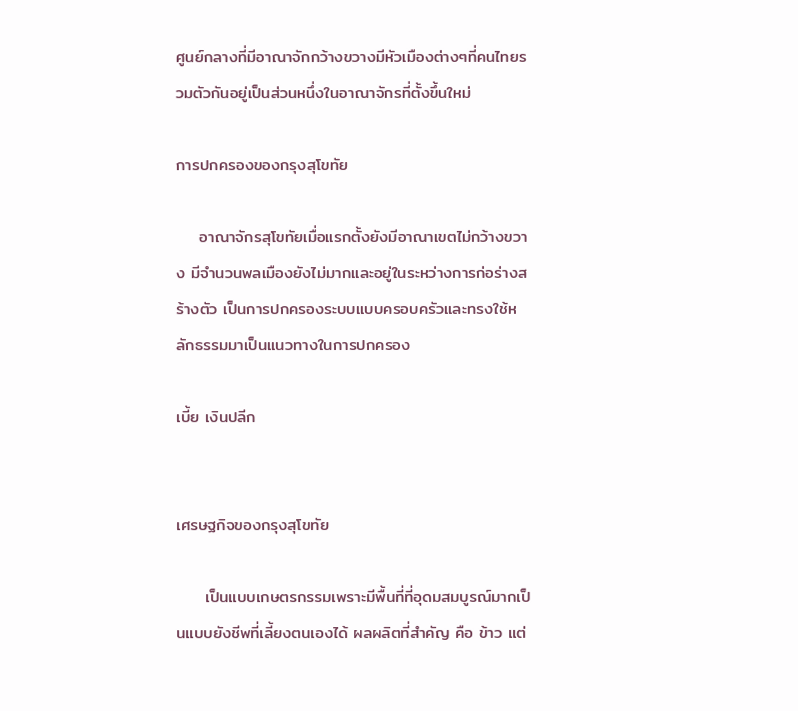ศูนย์กลางที่มีอาณาจักกว้างขวางมีหัวเมืองต่างๆที่คนไทยรวมตัวกันอยู่เป็นส่วนหนึ่งในอาณาจักรที่ตั้งขึ้นใหม่

การปกครองของกรุงสุโขทัย

    อาณาจักรสุโขทัยเมื่อแรกตั้งยังมีอาณาเขตไม่กว้างขวาง มีจำนวนพลเมืองยังไม่มากและอยู่ในระหว่างการก่อร่างสร้างตัว เป็นการปกครองระบบแบบครอบครัวและทรงใช้หลักธรรมมาเป็นแนวทางในการปกครอง

เบี้ย เงินปลีก


เศรษฐกิจของกรุงสุโขทัย

     เป็นแบบเกษตรกรรมเพราะมีพื้นที่ที่อุดมสมบูรณ์มากเป็นแบบยังชีพที่เลี้ยงตนเองได้ ผลผลิตที่สำคัญ คือ ข้าว แต่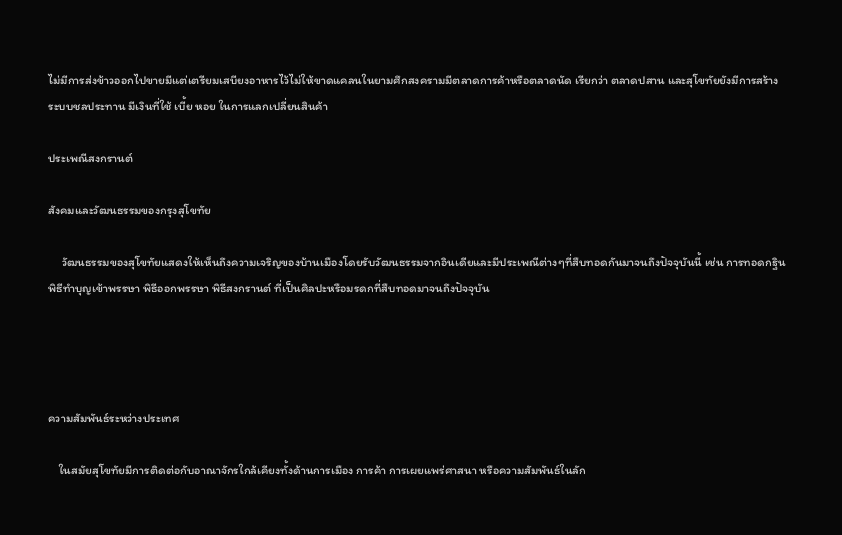ไม่มีการส่งข้าวออกไปขายมีแต่เตรียมเสบียงอาหารไว้ไม่ให้ขาดแคลนในยามศึกสงครามมีตลาดการค้าหรือตลาดนัด เรียกว่า ตลาดปสาน และสุโขทัยยังมีการสร้างระบบชลประทาน มีเงินที่ใช้ เบี้ย หอย ในการแลกเปลี่ยนสินค้า

ประเพณีสงกรานต์

สังคมและวัฒนธรรมของกรุงสุโขทัย

     วัฒนธรรมของสุโขทัยแสดงให้เห็นถึงความเจริญของบ้านเมืองโดยรับวัฒนธรรมจากอินเดียและมีประเพณีต่างๆที่สืบทอดกันมาจนถึงปัจจุบันนี้ เช่น การทอดกฐิน พิธีทำบุญเข้าพรรษา พิธีออกพรรษา พิธีสงกรานต์ ที่เป็นศิลปะหรือมรดกที่สืบทอดมาจนถึงปัจจุบัน




ความสัมพันธ์ระหว่างประเทศ

    ในสมัยสุโขทัยมีการติดต่อกับอาณาจักรใกล้เคียงทั้งด้านการเมือง การค้า การเผยแพร่ศาสนา หรือความสัมพันธ์ในลัก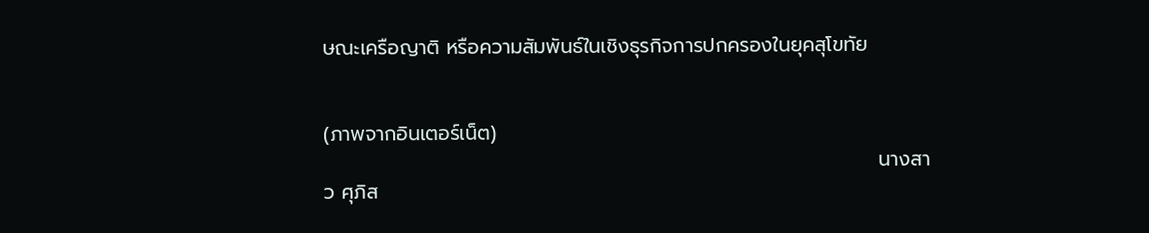ษณะเครือญาติ หรือความสัมพันธ์ในเชิงธุรกิจการปกครองในยุคสุโขทัย


(ภาพจากอินเตอร์เน็ต)
                                                                               นางสาว ศุภิส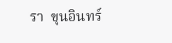รา  ขุนอินทร์